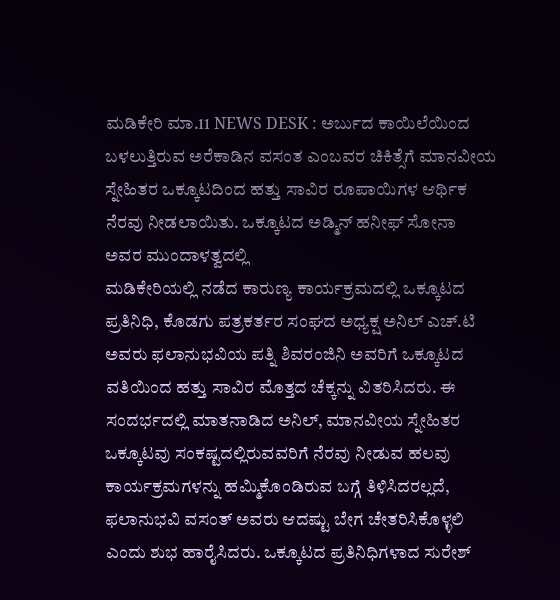ಮಡಿಕೇರಿ ಮಾ.11 NEWS DESK : ಅರ್ಬುದ ಕಾಯಿಲೆಯಿಂದ ಬಳಲುತ್ತಿರುವ ಅರೆಕಾಡಿನ ವಸಂತ ಎಂಬವರ ಚಿಕಿತ್ಸೆಗೆ ಮಾನವೀಯ ಸ್ನೇಹಿತರ ಒಕ್ಕೂಟದಿಂದ ಹತ್ತು ಸಾವಿರ ರೂಪಾಯಿಗಳ ಆರ್ಥಿಕ ನೆರವು ನೀಡಲಾಯಿತು. ಒಕ್ಕೂಟದ ಅಡ್ಮಿನ್ ಹನೀಫ್ ಸೋನಾ ಅವರ ಮುಂದಾಳತ್ವದಲ್ಲಿ
ಮಡಿಕೇರಿಯಲ್ಲಿ ನಡೆದ ಕಾರುಣ್ಯ ಕಾರ್ಯಕ್ರಮದಲ್ಲಿ ಒಕ್ಕೂಟದ ಪ್ರತಿನಿಧಿ, ಕೊಡಗು ಪತ್ರಕರ್ತರ ಸಂಘದ ಅಧ್ಯಕ್ಷ ಅನಿಲ್ ಎಚ್.ಟಿ ಅವರು ಫಲಾನುಭವಿಯ ಪತ್ನಿ ಶಿವರಂಜಿನಿ ಅವರಿಗೆ ಒಕ್ಕೂಟದ ವತಿಯಿಂದ ಹತ್ತು ಸಾವಿರ ಮೊತ್ತದ ಚೆಕ್ಕನ್ನು ವಿತರಿಸಿದರು. ಈ ಸಂದರ್ಭದಲ್ಲಿ ಮಾತನಾಡಿದ ಅನಿಲ್, ಮಾನವೀಯ ಸ್ನೇಹಿತರ ಒಕ್ಕೂಟವು ಸಂಕಷ್ಟದಲ್ಲಿರುವವರಿಗೆ ನೆರವು ನೀಡುವ ಹಲವು ಕಾರ್ಯಕ್ರಮಗಳನ್ನು ಹಮ್ಮಿಕೊಂಡಿರುವ ಬಗ್ಗೆ ತಿಳಿಸಿದರಲ್ಲದೆ, ಫಲಾನುಭವಿ ವಸಂತ್ ಅವರು ಆದಷ್ಟು ಬೇಗ ಚೇತರಿಸಿಕೊಳ್ಳಲಿ ಎಂದು ಶುಭ ಹಾರೈಸಿದರು. ಒಕ್ಕೂಟದ ಪ್ರತಿನಿಧಿಗಳಾದ ಸುರೇಶ್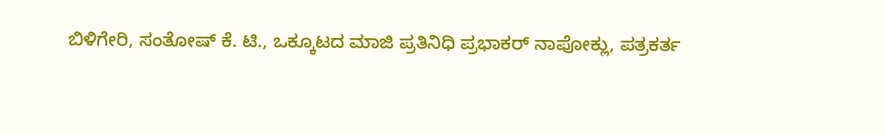ಬಿಳಿಗೇರಿ, ಸಂತೋಷ್ ಕೆ. ಟಿ., ಒಕ್ಕೂಟದ ಮಾಜಿ ಪ್ರತಿನಿಧಿ ಪ್ರಭಾಕರ್ ನಾಪೋಕ್ಲು, ಪತ್ರಕರ್ತ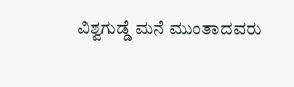ವಿಶ್ವಗುಡ್ಡೆ ಮನೆ ಮುಂತಾದವರು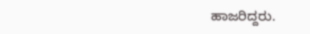ಹಾಜರಿದ್ದರು.